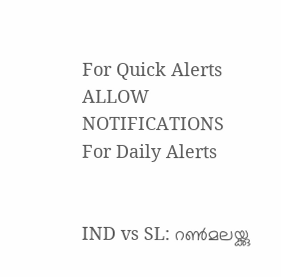For Quick Alerts
ALLOW NOTIFICATIONS
For Daily Alerts


IND vs SL: റണ്‍മലയ്ക്കു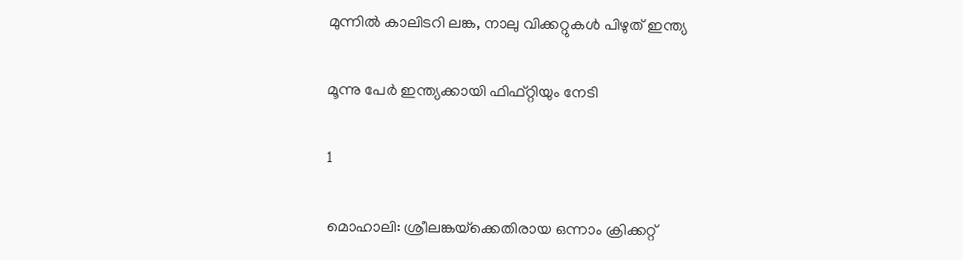മുന്നില്‍ കാലിടറി ലങ്ക, നാലു വിക്കറ്റുകള്‍ പിഴുത് ഇന്ത്യ

മൂന്നു പേര്‍ ഇന്ത്യക്കായി ഫിഫ്റ്റിയും നേടി

1

മൊഹാലി: ശ്രീലങ്കയ്‌ക്കെതിരായ ഒന്നാം ക്രിക്കറ്റ്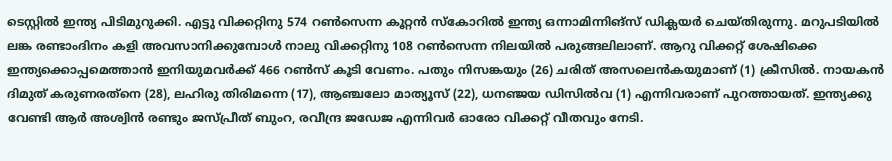ടെസ്റ്റില്‍ ഇന്ത്യ പിടിമുറുക്കി. എട്ടു വിക്കറ്റിനു 574 റണ്‍സെന്ന കൂറ്റന്‍ സ്‌കോറില്‍ ഇന്ത്യ ഒന്നാമിന്നിങ്‌സ് ഡിക്ലയര്‍ ചെയ്തിരുന്നു. മറുപടിയില്‍ ലങ്ക രണ്ടാംദിനം കളി അവസാനിക്കുമ്പോള്‍ നാലു വിക്കറ്റിനു 108 റണ്‍സെന്ന നിലയില്‍ പരുങ്ങലിലാണ്. ആറു വിക്കറ്റ് ശേഷിക്കെ ഇന്ത്യക്കൊപ്പമെത്താന്‍ ഇനിയുമവര്‍ക്ക് 466 റണ്‍സ് കൂടി വേണം. പതും നിസങ്കയും (26) ചരിത് അസലെന്‍കയുമാണ് (1) ക്രീസില്‍. നായകന്‍ ദിമുത് കരുണരത്‌നെ (28), ലഹിരു തിരിമന്നെ (17), ആഞ്ചലോ മാത്യൂസ് (22), ധനഞ്ജയ ഡിസില്‍വ (1) എന്നിവരാണ് പുറത്തായത്. ഇന്ത്യക്കു വേണ്ടി ആര്‍ അശ്വിന്‍ രണ്ടും ജസ്പ്രീത് ബുംറ, രവീന്ദ്ര ജഡേജ എന്നിവര്‍ ഓരോ വിക്കറ്റ് വീതവും നേടി.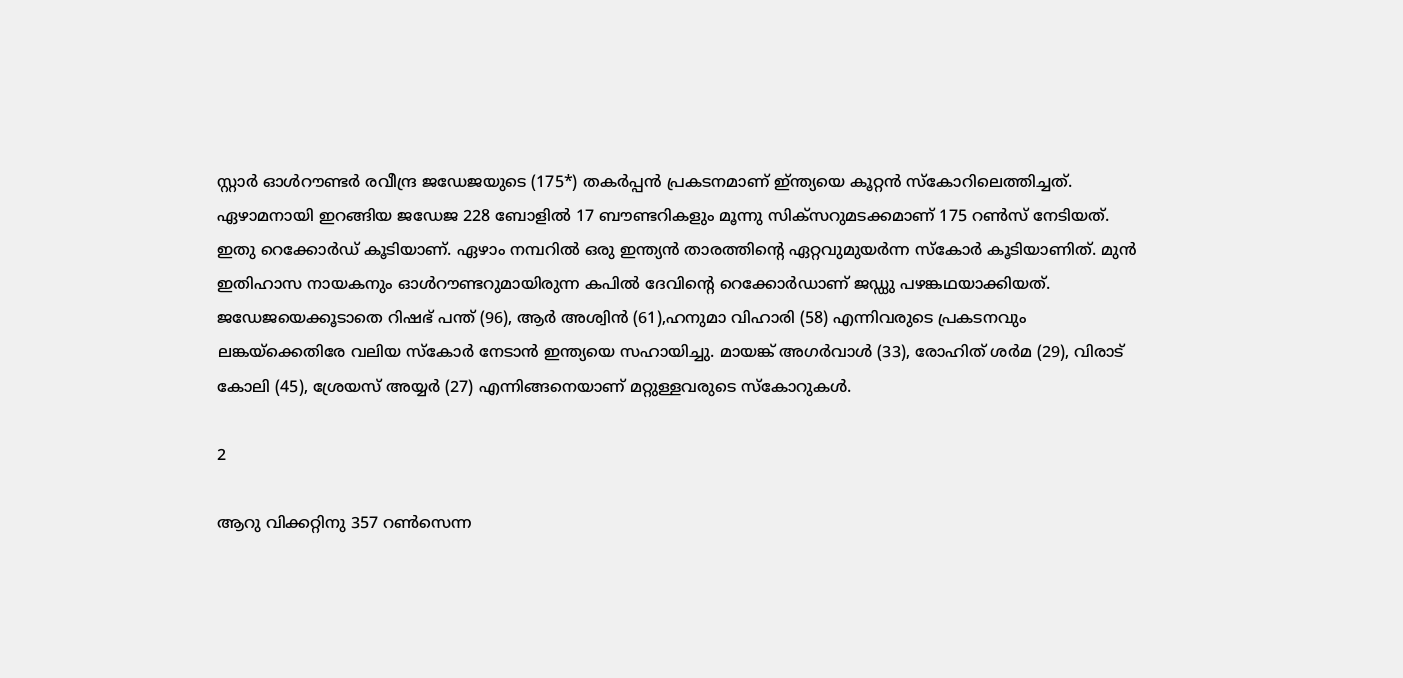സ്റ്റാര്‍ ഓള്‍റൗണ്ടര്‍ രവീന്ദ്ര ജഡേജയുടെ (175*) തകര്‍പ്പന്‍ പ്രകടനമാണ് ഇ്ന്ത്യയെ കൂറ്റന്‍ സ്‌കോറിലെത്തിച്ചത്. ഏഴാമനായി ഇറങ്ങിയ ജഡേജ 228 ബോളില്‍ 17 ബൗണ്ടറികളും മൂന്നു സിക്‌സറുമടക്കമാണ് 175 റണ്‍സ് നേടിയത്. ഇതു റെക്കോര്‍ഡ് കൂടിയാണ്. ഏഴാം നമ്പറില്‍ ഒരു ഇന്ത്യന്‍ താരത്തിന്റെ ഏറ്റവുമുയര്‍ന്ന സ്‌കോര്‍ കൂടിയാണിത്. മുന്‍ ഇതിഹാസ നായകനും ഓള്‍റൗണ്ടറുമായിരുന്ന കപില്‍ ദേവിന്റെ റെക്കോര്‍ഡാണ് ജഡ്ഡു പഴങ്കഥയാക്കിയത്. ജഡേജയെക്കൂടാതെ റിഷഭ് പന്ത് (96), ആര്‍ അശ്വിന്‍ (61),ഹനുമാ വിഹാരി (58) എന്നിവരുടെ പ്രകടനവും ലങ്കയ്‌ക്കെതിരേ വലിയ സ്‌കോര്‍ നേടാന്‍ ഇന്ത്യയെ സഹായിച്ചു. മായങ്ക് അഗര്‍വാള്‍ (33), രോഹിത് ശര്‍മ (29), വിരാട് കോലി (45), ശ്രേയസ് അയ്യര്‍ (27) എന്നിങ്ങനെയാണ് മറ്റുള്ളവരുടെ സ്‌കോറുകള്‍.

2

ആറു വിക്കറ്റിനു 357 റണ്‍സെന്ന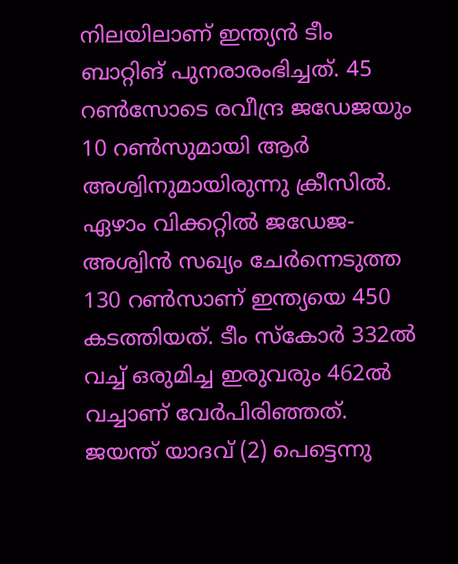നിലയിലാണ് ഇന്ത്യന്‍ ടീം ബാറ്റിങ് പുനരാരംഭിച്ചത്. 45 റണ്‍സോടെ രവീന്ദ്ര ജഡേജയും 10 റണ്‍സുമായി ആര്‍ അശ്വിനുമായിരുന്നു ക്രീസില്‍. ഏഴാം വിക്കറ്റില്‍ ജഡേജ- അശ്വിന്‍ സഖ്യം ചേര്‍ന്നെടുത്ത 130 റണ്‍സാണ് ഇന്ത്യയെ 450 കടത്തിയത്. ടീം സ്‌കോര്‍ 332ല്‍ വച്ച് ഒരുമിച്ച ഇരുവരും 462ല്‍ വച്ചാണ് വേര്‍പിരിഞ്ഞത്. ജയന്ത് യാദവ് (2) പെട്ടെന്നു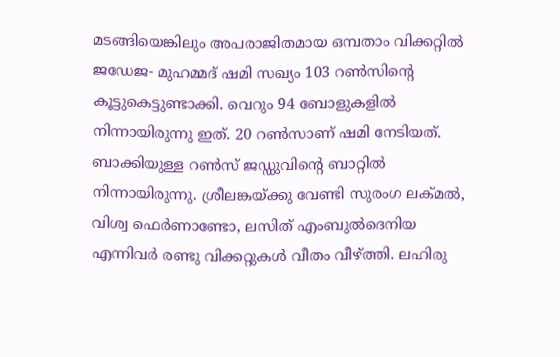മടങ്ങിയെങ്കിലും അപരാജിതമായ ഒമ്പതാം വിക്കറ്റില്‍ ജഡേജ- മുഹമ്മദ് ഷമി സഖ്യം 103 റണ്‍സിന്റെ കൂട്ടുകെട്ടുണ്ടാക്കി. വെറും 94 ബോളുകളില്‍ നിന്നായിരുന്നു ഇത്. 20 റണ്‍സാണ് ഷമി നേടിയത്. ബാക്കിയുള്ള റണ്‍സ് ജഡ്ഡുവിന്റെ ബാറ്റില്‍ നിന്നായിരുന്നു. ശ്രീലങ്കയ്ക്കു വേണ്ടി സുരംഗ ലക്മല്‍, വിശ്വ ഫെര്‍ണാണ്ടോ, ലസിത് എംബുല്‍ദെനിയ എന്നിവര്‍ രണ്ടു വിക്കറ്റുകള്‍ വീതം വീഴ്ത്തി. ലഹിരു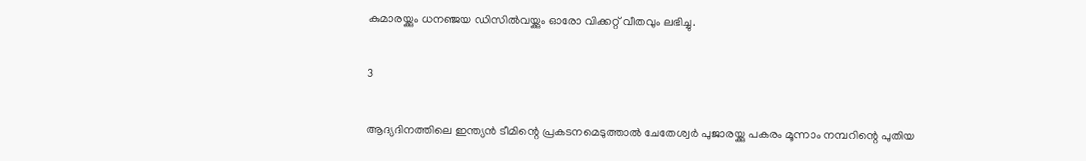കുമാരയ്ക്കും ധനഞ്ജയ ഡിസില്‍വയ്ക്കും ഓരോ വിക്കറ്റ് വീതവും ലഭിച്ചു.

3

ആദ്യദിനത്തിലെ ഇന്ത്യന്‍ ടീമിന്റെ പ്രകടനമെടുത്താല്‍ ചേതേശ്വര്‍ പുജാരയ്ക്കു പകരം മൂന്നാം നമ്പറിന്റെ പുതിയ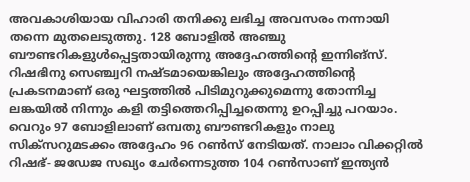അവകാശിയായ വിഹാരി തനിക്കു ലഭിച്ച അവസരം നന്നായി തന്നെ മുതലെടുത്തു. 128 ബോളില്‍ അഞ്ചു ബൗണ്ടറികളുള്‍പ്പെട്ടതായിരുന്നു അദ്ദേഹത്തിന്റെ ഇന്നിങ്‌സ്. റിഷഭിനു സെഞ്ച്വറി നഷ്ടമായെങ്കിലും അദ്ദേഹത്തിന്റെ പ്രകടനമാണ് ഒരു ഘട്ടത്തില്‍ പിടിമുറുക്കുമെന്നു തോന്നിച്ച ലങ്കയില്‍ നിന്നും കളി തട്ടിത്തെറിപ്പിച്ചതെന്നു ഉറപ്പിച്ചു പറയാം. വെറും 97 ബോളിലാണ് ഒമ്പതു ബൗണ്ടറികളും നാലു സിക്‌സറുമടക്കം അദ്ദേഹം 96 റണ്‍സ് നേടിയത്. നാലാം വിക്കറ്റില്‍ റിഷഭ്- ജഡേജ സഖ്യം ചേര്‍ന്നെടുത്ത 104 റണ്‍സാണ് ഇന്ത്യന്‍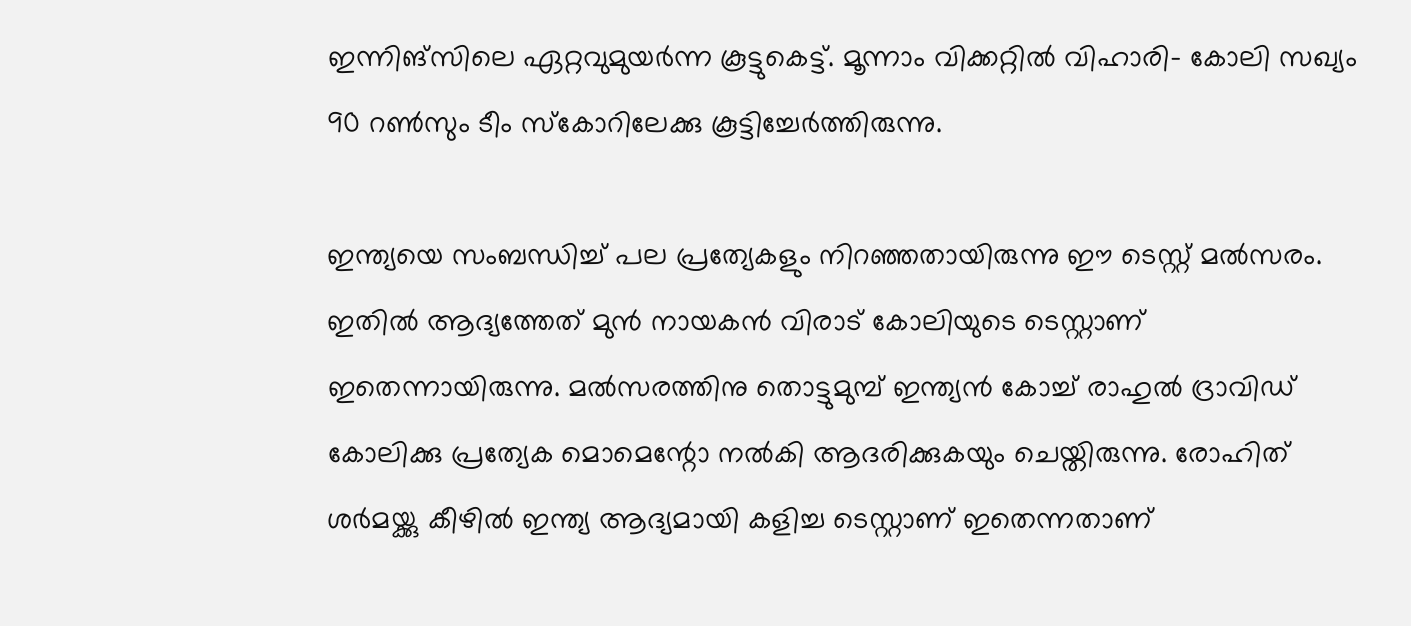ഇന്നിങ്‌സിലെ ഏറ്റവുമുയര്‍ന്ന കൂട്ടുകെട്ട്. മൂന്നാം വിക്കറ്റില്‍ വിഹാരി- കോലി സഖ്യം 90 റണ്‍സും ടീം സ്‌കോറിലേക്കു കൂട്ടിച്ചേര്‍ത്തിരുന്നു.

ഇന്ത്യയെ സംബന്ധിച്ച് പല പ്രത്യേകളും നിറഞ്ഞതായിരുന്നു ഈ ടെസ്റ്റ് മല്‍സരം. ഇതില്‍ ആദ്യത്തേത് മുന്‍ നായകന്‍ വിരാട് കോലിയുടെ ടെസ്റ്റാണ് ഇതെന്നായിരുന്നു. മല്‍സരത്തിനു തൊട്ടുമുമ്പ് ഇന്ത്യന്‍ കോച്ച് രാഹുല്‍ ദ്രാവിഡ് കോലിക്കു പ്രത്യേക മൊമെന്റോ നല്‍കി ആദരിക്കുകയും ചെയ്തിരുന്നു. രോഹിത് ശര്‍മയ്ക്കു കീഴില്‍ ഇന്ത്യ ആദ്യമായി കളിച്ച ടെസ്റ്റാണ് ഇതെന്നതാണ്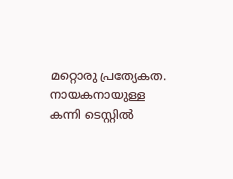മറ്റൊരു പ്രത്യേകത. നായകനായുള്ള കന്നി ടെസ്റ്റില്‍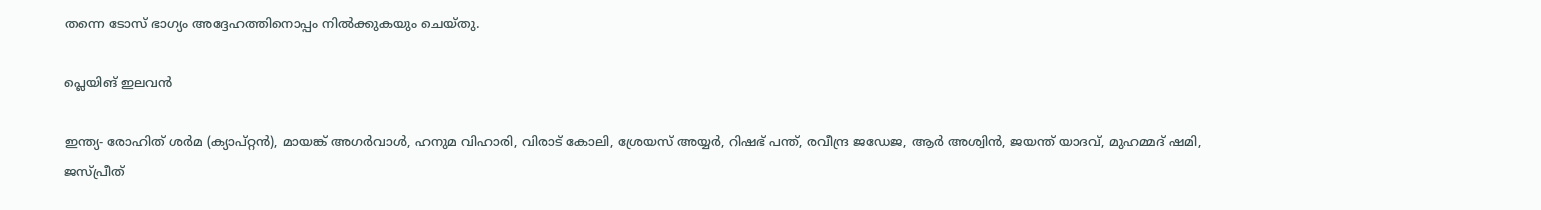തന്നെ ടോസ് ഭാഗ്യം അദ്ദേഹത്തിനൊപ്പം നില്‍ക്കുകയും ചെയ്തു.

പ്ലെയിങ് ഇലവന്‍

ഇന്ത്യ- രോഹിത് ശര്‍മ (ക്യാപ്റ്റന്‍), മായങ്ക് അഗര്‍വാള്‍, ഹനുമ വിഹാരി, വിരാട് കോലി, ശ്രേയസ് അയ്യര്‍, റിഷഭ് പന്ത്, രവീന്ദ്ര ജഡേജ, ആര്‍ അശ്വിന്‍, ജയന്ത് യാദവ്, മുഹമ്മദ് ഷമി, ജസ്പ്രീത്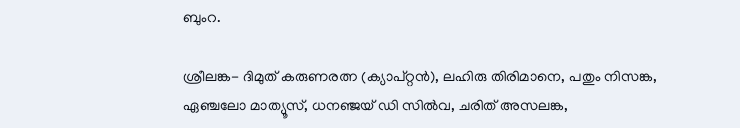ബുംറ.

ശ്രീലങ്ക- ദിമുത് കരുണരത്ന (ക്യാപ്റ്റന്‍), ലഹിരു തിരിമാനെ, പതും നിസങ്ക, ഏഞ്ചലോ മാത്യൂസ്, ധനഞ്ജയ് ഡി സില്‍വ, ചരിത് അസലങ്ക,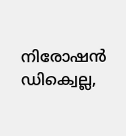നിരോഷന്‍ ഡിക്വെല്ല,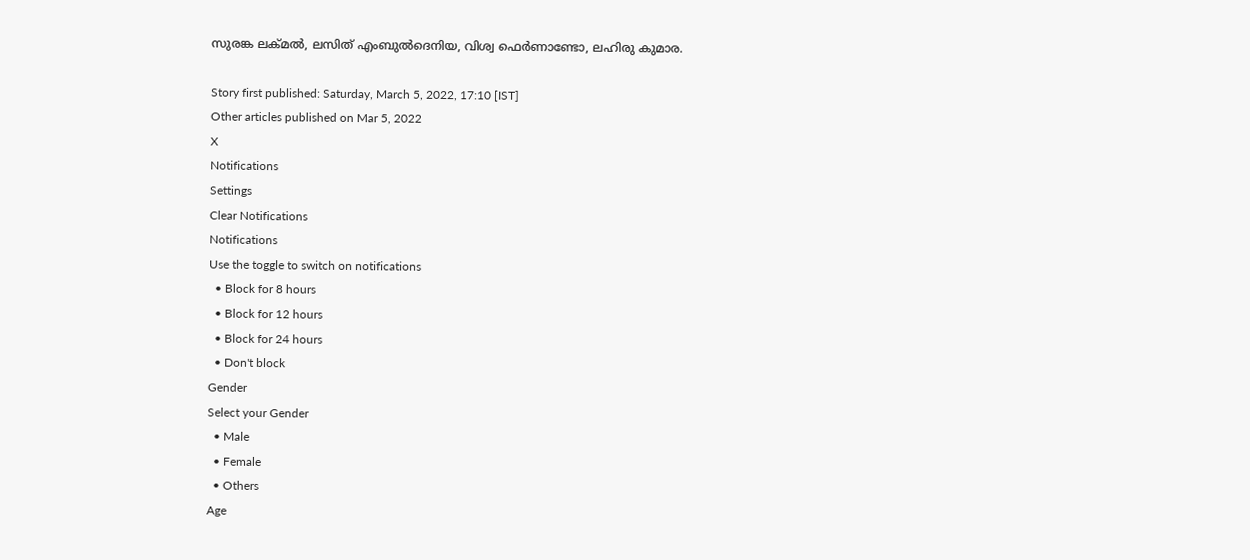സുരങ്ക ലക്മല്‍, ലസിത് എംബുല്‍ദെനിയ, വിശ്വ ഫെര്‍ണാണ്ടോ, ലഹിരു കുമാര.

Story first published: Saturday, March 5, 2022, 17:10 [IST]
Other articles published on Mar 5, 2022
X
Notifications
Settings
Clear Notifications
Notifications
Use the toggle to switch on notifications
  • Block for 8 hours
  • Block for 12 hours
  • Block for 24 hours
  • Don't block
Gender
Select your Gender
  • Male
  • Female
  • Others
Age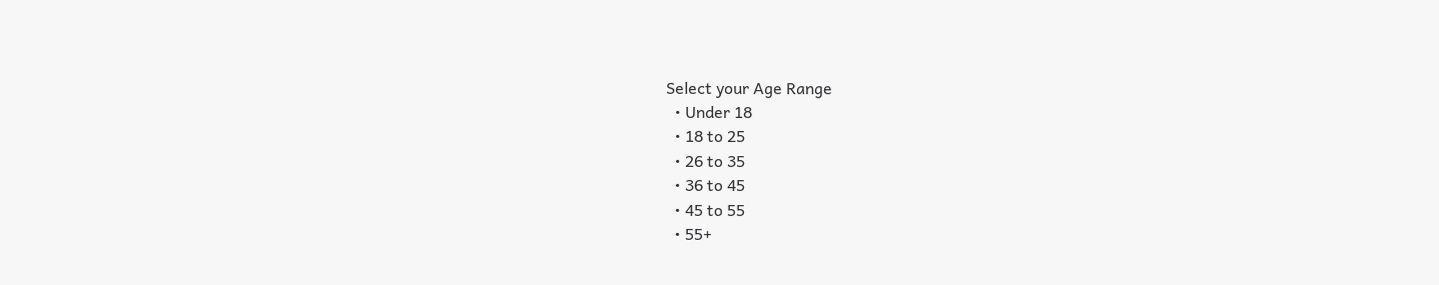Select your Age Range
  • Under 18
  • 18 to 25
  • 26 to 35
  • 36 to 45
  • 45 to 55
  • 55+